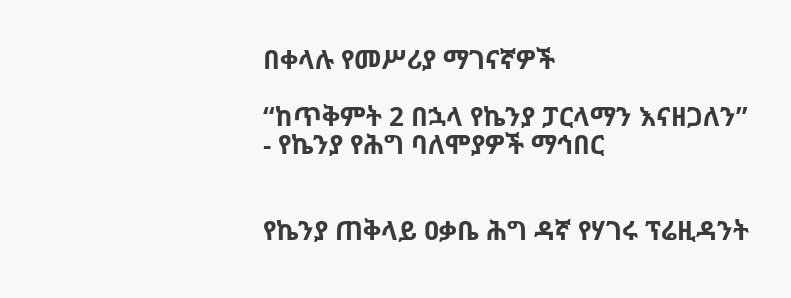በቀላሉ የመሥሪያ ማገናኛዎች

“ከጥቅምት 2 በኋላ የኬንያ ፓርላማን እናዘጋለን” - የኬንያ የሕግ ባለሞያዎች ማኅበር


የኬንያ ጠቅላይ ዐቃቤ ሕግ ዳኛ የሃገሩ ፕሬዚዳንት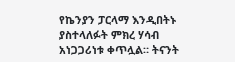የኬንያን ፓርላማ እንዲበትኑ ያስተላለፉት ምክረ ሃሳብ አነጋጋሪነቱ ቀጥሏል። ትናንት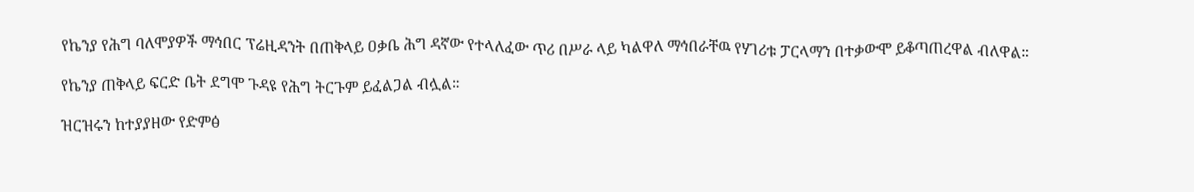የኬንያ የሕግ ባለሞያዎች ማኅበር ፕሬዚዳንት በጠቅላይ ዐቃቤ ሕግ ዳኛው የተላለፈው ጥሪ በሥራ ላይ ካልዋለ ማኅበራቸዉ የሃገሪቱ ፓርላማን በተቃውሞ ይቆጣጠረዋል ብለዋል።

የኬንያ ጠቅላይ ፍርድ ቤት ደግሞ ጉዳዩ የሕግ ትርጉም ይፈልጋል ብሏል።

ዝርዝሩን ከተያያዘው የድምፅ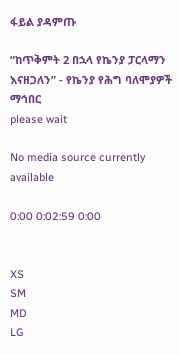ፋይል ያዳምጡ

“ከጥቅምት 2 በኋላ የኬንያ ፓርላማን እናዘጋለን” - የኬንያ የሕግ ባለሞያዎች ማኅበር
please wait

No media source currently available

0:00 0:02:59 0:00


XS
SM
MD
LG